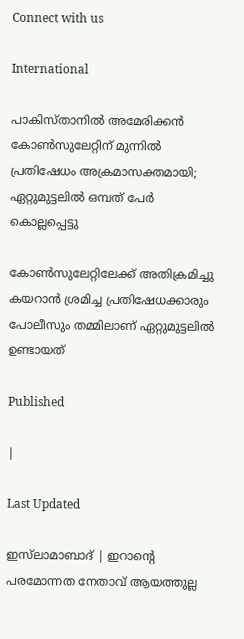Connect with us

International

പാകിസ്താനിൽ അമേരിക്കൻ കോൺസുലേറ്റിന് മുന്നിൽ പ്രതിഷേധം അക്രമാസക്തമായി; ഏറ്റുമുട്ടലിൽ ഒമ്പത് പേർ കൊല്ലപ്പെട്ടു

കോൺസുലേറ്റിലേക്ക് അതിക്രമിച്ചു കയറാൻ ശ്രമിച്ച പ്രതിഷേധക്കാരും പോലീസും തമ്മിലാണ് ഏറ്റുമുട്ടലിൽ ഉണ്ടായത്

Published

|

Last Updated

ഇസ്‍ലാമാബാദ് | ഇറാന്റെ പരമോന്നത നേതാവ് ആയത്തുല്ല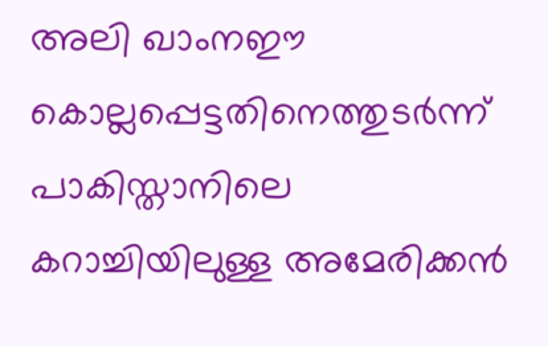അലി ഖാംനഈ കൊല്ലപ്പെട്ടതിനെത്തുടർന്ന് പാകിസ്താനിലെ കറാച്ചിയിലുള്ള അമേരിക്കൻ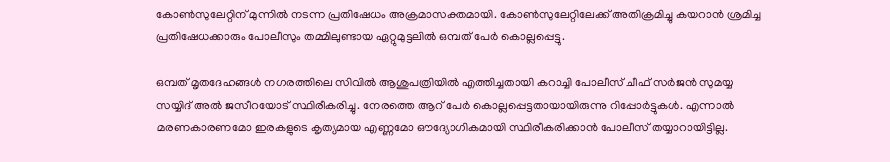കോൺസുലേറ്റിന് മുന്നിൽ നടന്ന പ്രതിഷേധം അക്രമാസക്തമായി. കോൺസുലേറ്റിലേക്ക് അതിക്രമിച്ചു കയറാൻ ശ്രമിച്ച പ്രതിഷേധക്കാരും പോലീസും തമ്മിലുണ്ടായ ഏറ്റുമുട്ടലിൽ ഒമ്പത് പേർ കൊല്ലപ്പെട്ടു.

ഒമ്പത് മൃതദേഹങ്ങൾ നഗരത്തിലെ സിവിൽ ആശുപത്രിയിൽ എത്തിച്ചതായി കറാച്ചി പോലീസ് ചീഫ് സർജൻ സുമയ്യ സയ്യിദ് അൽ ജസീറയോട് സ്ഥിരീകരിച്ചു. നേരത്തെ ആറ് പേർ കൊല്ലപ്പെട്ടതായായിരുന്നു റിപ്പോർട്ടുകൾ. എന്നാൽ മരണകാരണമോ ഇരകളുടെ കൃത്യമായ എണ്ണമോ ഔദ്യോഗികമായി സ്ഥിരീകരിക്കാൻ പോലീസ് തയ്യാറായിട്ടില്ല.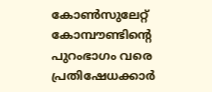കോൺസുലേറ്റ് കോമ്പൗണ്ടിന്റെ പുറംഭാഗം വരെ പ്രതിഷേധക്കാർ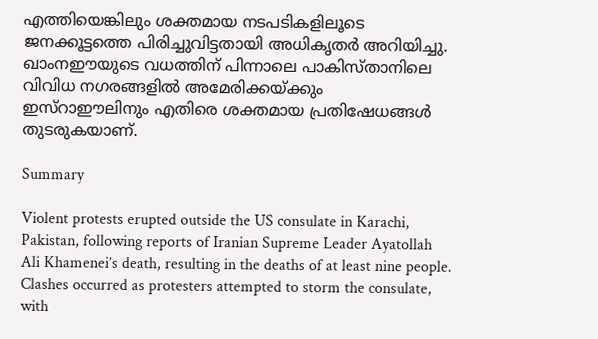എത്തിയെങ്കിലും ശക്തമായ നടപടികളിലൂടെ ജനക്കൂട്ടത്തെ പിരിച്ചുവിട്ടതായി അധികൃതർ അറിയിച്ചു. ഖാംനഈയുടെ വധത്തിന് പിന്നാലെ പാകിസ്താനിലെ വിവിധ നഗരങ്ങളിൽ അമേരിക്കയ്ക്കും ഇസ്റാഈലിനും എതിരെ ശക്തമായ പ്രതിഷേധങ്ങൾ തുടരുകയാണ്.

Summary

Violent protests erupted outside the US consulate in Karachi, Pakistan, following reports of Iranian Supreme Leader Ayatollah Ali Khamenei’s death, resulting in the deaths of at least nine people. Clashes occurred as protesters attempted to storm the consulate, with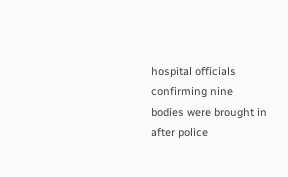hospital officials confirming nine bodies were brought in after police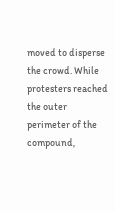moved to disperse the crowd. While protesters reached the outer perimeter of the compound,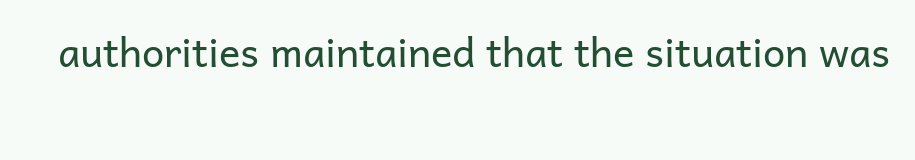authorities maintained that the situation was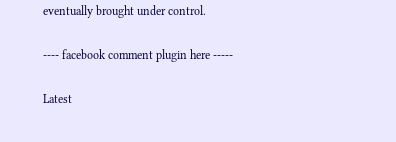eventually brought under control.

---- facebook comment plugin here -----

Latest